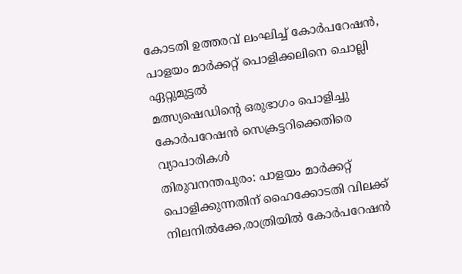കോടതി ഉത്തരവ് ലംഘിച്ച് കോർപറേഷൻ, പാളയം മാർക്കറ്റ് പൊളിക്കലിനെ ചൊല്ലി ഏറ്റുമുട്ടൽ
മത്സ്യഷെഡിന്റെ ഒരുഭാഗം പൊളിച്ചു
കോർപറേഷൻ സെക്രട്ടറിക്കെതിരെ വ്യാപാരികൾ
തിരുവനന്തപുരം: പാളയം മാർക്കറ്റ് പൊളിക്കുന്നതിന് ഹൈക്കോടതി വിലക്ക് നിലനിൽക്കേ,രാത്രിയിൽ കോർപറേഷൻ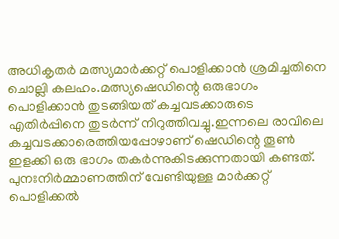അധികൃതർ മത്സ്യമാർക്കറ്റ് പൊളിക്കാൻ ശ്രമിച്ചതിനെ ചൊല്ലി കലഹം.മത്സ്യഷെഡിന്റെ ഒരുഭാഗം പൊളിക്കാൻ തുടങ്ങിയത് കച്ചവടക്കാരുടെ എതിർപ്പിനെ തുടർന്ന് നിറുത്തിവച്ചു.ഇന്നലെ രാവിലെ കച്ചവടക്കാരെത്തിയപ്പോഴാണ് ഷെഡിന്റെ തൂൺ ഇളക്കി ഒരു ഭാഗം തകർന്നുകിടക്കുന്നതായി കണ്ടത്.
പുനഃനിർമ്മാണത്തിന് വേണ്ടിയുള്ള മാർക്കറ്റ് പൊളിക്കൽ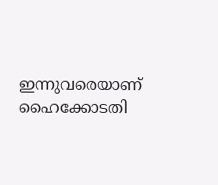ഇന്നുവരെയാണ് ഹൈക്കോടതി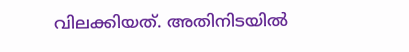വിലക്കിയത്. അതിനിടയിൽ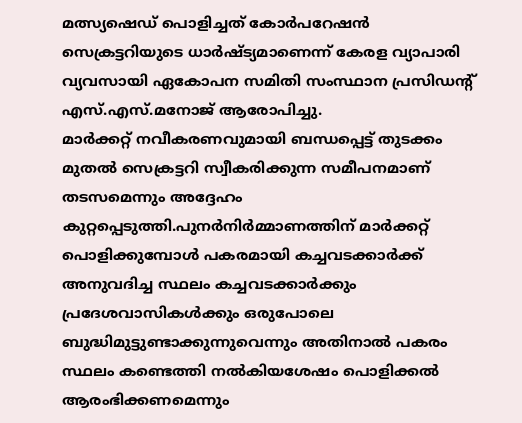മത്സ്യഷെഡ് പൊളിച്ചത് കോർപറേഷൻ സെക്രട്ടറിയുടെ ധാർഷ്ട്യമാണെന്ന് കേരള വ്യാപാരി വ്യവസായി ഏകോപന സമിതി സംസ്ഥാന പ്രസിഡന്റ് എസ്.എസ്.മനോജ് ആരോപിച്ചു.
മാർക്കറ്റ് നവീകരണവുമായി ബന്ധപ്പെട്ട് തുടക്കം മുതൽ സെക്രട്ടറി സ്വീകരിക്കുന്ന സമീപനമാണ് തടസമെന്നും അദ്ദേഹം കുറ്റപ്പെടുത്തി.പുനർനിർമ്മാണത്തിന് മാർക്കറ്റ് പൊളിക്കുമ്പോൾ പകരമായി കച്ചവടക്കാർക്ക് അനുവദിച്ച സ്ഥലം കച്ചവടക്കാർക്കും പ്രദേശവാസികൾക്കും ഒരുപോലെ ബുദ്ധിമുട്ടുണ്ടാക്കുന്നുവെന്നും അതിനാൽ പകരം സ്ഥലം കണ്ടെത്തി നൽകിയശേഷം പൊളിക്കൽ ആരംഭിക്കണമെന്നും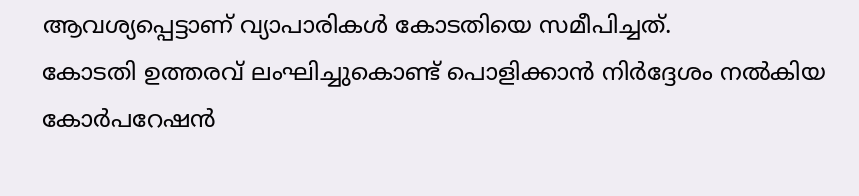ആവശ്യപ്പെട്ടാണ് വ്യാപാരികൾ കോടതിയെ സമീപിച്ചത്.
കോടതി ഉത്തരവ് ലംഘിച്ചുകൊണ്ട് പൊളിക്കാൻ നിർദ്ദേശം നൽകിയ കോർപറേഷൻ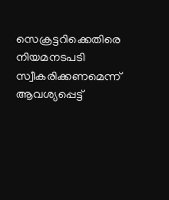സെക്രട്ടറിക്കെതിരെ നിയമനടപടി സ്വീകരിക്കണമെന്ന് ആവശ്യപ്പെട്ട്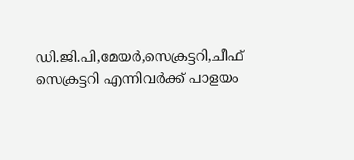ഡി.ജി.പി,മേയർ,സെക്രട്ടറി,ചീഫ് സെക്രട്ടറി എന്നിവർക്ക് പാളയം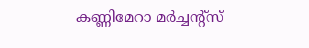കണ്ണിമേറാ മർച്ചന്റ്സ്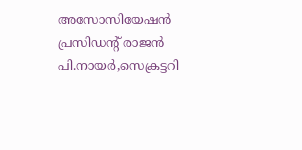അസോസിയേഷൻ പ്രസിഡന്റ് രാജൻ പി.നായർ,സെക്രട്ടറി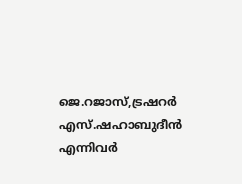ജെ.റജാസ്,ട്രഷറർ എസ്.ഷഹാബുദീൻ എന്നിവർ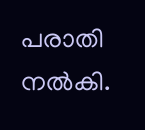പരാതി നൽകി.